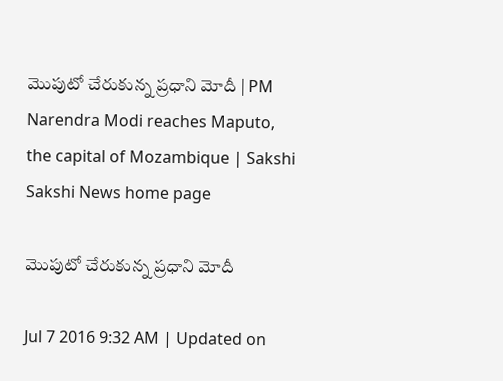మొపుటో చేరుకున్న ప్రధాని మోదీ | PM Narendra Modi reaches Maputo, the capital of Mozambique | Sakshi
Sakshi News home page

మొపుటో చేరుకున్న ప్రధాని మోదీ

Jul 7 2016 9:32 AM | Updated on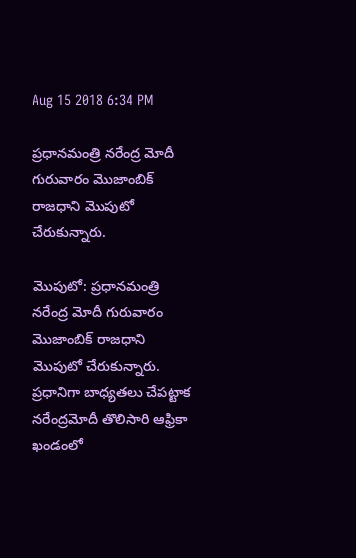Aug 15 2018 6:34 PM

ప్రధానమంత్రి నరేంద్ర మోదీ గురువారం మొజాంబిక్ రాజధాని మొపుటో చేరుకున్నారు.

మొపుటో: ప్రధానమంత్రి నరేంద్ర మోదీ గురువారం మొజాంబిక్ రాజధాని మొపుటో చేరుకున్నారు.  ప్రధానిగా బాధ్యతలు చేపట్టాక నరేంద్రమోదీ తొలిసారి ఆఫ్రికా ఖండంలో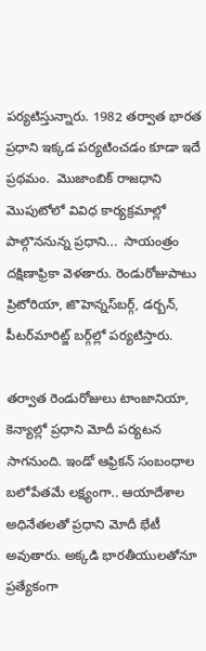పర్యటిస్తున్నారు. 1982 తర్వాత భారత ప్రధాని ఇక్కడ పర్యటించడం కూడా ఇదే ప్రథమం.  మొజాంబిక్‌ రాజధాని మొపుటోలో వివిధ కార్యక్రమాల్లో పాల్గొననున్న ప్రధాని...  సాయంత్రం దక్షిణాఫ్రికా వెళతారు. రెండురోజుపాటు ప్రిటోరియా, జొహెన్నస్‌బర్గ్‌, డర్బన్‌, పీటర్‌మారిట్జ్‌ బర్గ్‌ల్లో పర్యటిస్తారు.

తర్వాత రెండురోజులు టాంజానియా, కెన్యాల్లో ప్రధాని మోదీ పర్యటన సాగనుంది. ఇండో ఆఫ్రికన్‌ సంబంధాల బలోపేతమే లక్ష్యంగా.. ఆయాదేశాల అధినేతలతో ప్రధాని మోదీ భేటీ అవుతారు. అక్కడి భారతీయులతోనూ ప్రత్యేకంగా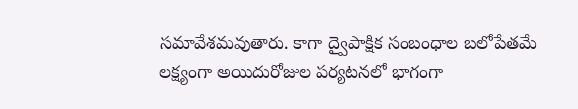సమావేశమవుతారు. కాగా ద్వైపాక్షిక సంబంధాల బలోపేతమే లక్ష్యంగా అయిదురోజుల పర్యటనలో భాగంగా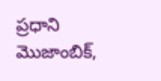ప్రధాని మొజాంబిక్‌,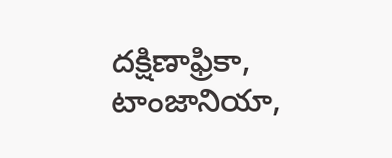దక్షిణాఫ్రికా, టాంజానియా,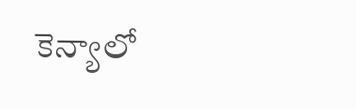కెన్యాలో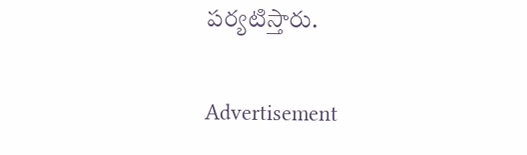పర్యటిస్తారు.

Advertisement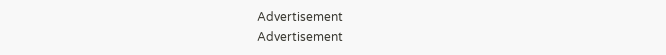Advertisement
Advertisement